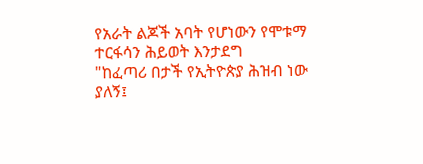የአራት ልጆች አባት የሆነውን የሞቱማ ተርፋሳን ሕይወት እንታደግ
"ከፈጣሪ በታች የኢትዮጵያ ሕዝብ ነው ያለኝ፤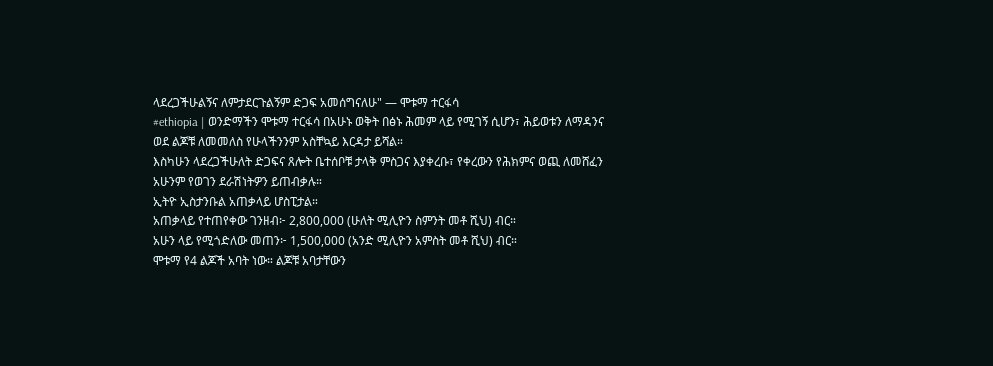ላደረጋችሁልኝና ለምታደርጉልኝም ድጋፍ አመሰግናለሁ" — ሞቱማ ተርፋሳ
#ethiopia | ወንድማችን ሞቱማ ተርፋሳ በአሁኑ ወቅት በፅኑ ሕመም ላይ የሚገኝ ሲሆን፣ ሕይወቱን ለማዳንና ወደ ልጆቹ ለመመለስ የሁላችንንም አስቸኳይ እርዳታ ይሻል።
እስካሁን ላደረጋችሁለት ድጋፍና ጸሎት ቤተሰቦቹ ታላቅ ምስጋና እያቀረቡ፣ የቀረውን የሕክምና ወጪ ለመሸፈን አሁንም የወገን ደራሽነትዎን ይጠብቃሉ።
ኢትዮ ኢስታንቡል አጠቃላይ ሆስፒታል።
አጠቃላይ የተጠየቀው ገንዘብ፦ 2,800,000 (ሁለት ሚሊዮን ስምንት መቶ ሺህ) ብር።
አሁን ላይ የሚጎድለው መጠን፦ 1,500,000 (አንድ ሚሊዮን አምስት መቶ ሺህ) ብር።
ሞቱማ የ4 ልጆች አባት ነው። ልጆቹ አባታቸውን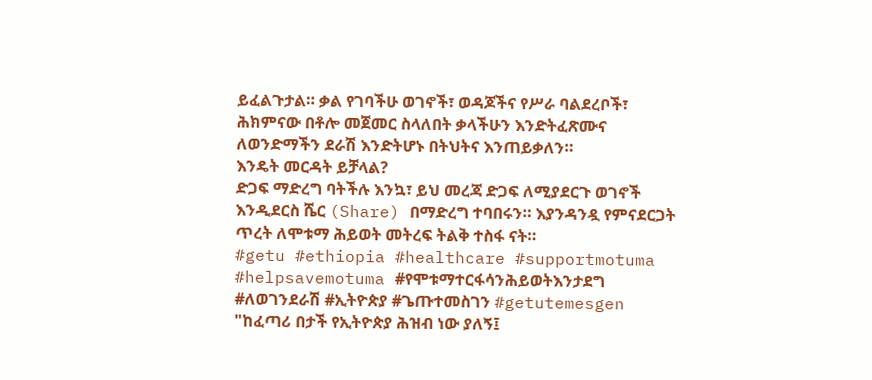ይፈልጉታል። ቃል የገባችሁ ወገኖች፣ ወዳጆችና የሥራ ባልደረቦች፣ ሕክምናው በቶሎ መጀመር ስላለበት ቃላችሁን እንድትፈጽሙና ለወንድማችን ደራሽ እንድትሆኑ በትህትና እንጠይቃለን።
እንዴት መርዳት ይቻላል?
ድጋፍ ማድረግ ባትችሉ እንኳ፣ ይህ መረጃ ድጋፍ ለሚያደርጉ ወገኖች እንዲደርስ ሼር (Share) በማድረግ ተባበሩን። እያንዳንዷ የምናደርጋት ጥረት ለሞቱማ ሕይወት መትረፍ ትልቅ ተስፋ ናት።
#getu #ethiopia #healthcare #supportmotuma #helpsavemotuma #የሞቱማተርፋሳንሕይወትእንታደግ #ለወገንደራሽ #ኢትዮጵያ #ጌጡተመስገን #getutemesgen
"ከፈጣሪ በታች የኢትዮጵያ ሕዝብ ነው ያለኝ፤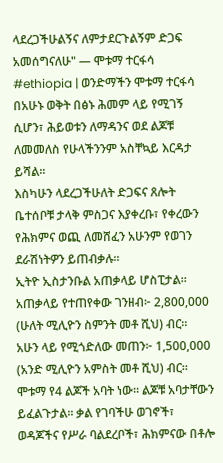ላደረጋችሁልኝና ለምታደርጉልኝም ድጋፍ አመሰግናለሁ" — ሞቱማ ተርፋሳ
#ethiopia | ወንድማችን ሞቱማ ተርፋሳ በአሁኑ ወቅት በፅኑ ሕመም ላይ የሚገኝ ሲሆን፣ ሕይወቱን ለማዳንና ወደ ልጆቹ ለመመለስ የሁላችንንም አስቸኳይ እርዳታ ይሻል።
እስካሁን ላደረጋችሁለት ድጋፍና ጸሎት ቤተሰቦቹ ታላቅ ምስጋና እያቀረቡ፣ የቀረውን የሕክምና ወጪ ለመሸፈን አሁንም የወገን ደራሽነትዎን ይጠብቃሉ።
ኢትዮ ኢስታንቡል አጠቃላይ ሆስፒታል።
አጠቃላይ የተጠየቀው ገንዘብ፦ 2,800,000 (ሁለት ሚሊዮን ስምንት መቶ ሺህ) ብር።
አሁን ላይ የሚጎድለው መጠን፦ 1,500,000 (አንድ ሚሊዮን አምስት መቶ ሺህ) ብር።
ሞቱማ የ4 ልጆች አባት ነው። ልጆቹ አባታቸውን ይፈልጉታል። ቃል የገባችሁ ወገኖች፣ ወዳጆችና የሥራ ባልደረቦች፣ ሕክምናው በቶሎ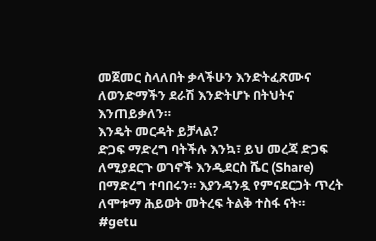መጀመር ስላለበት ቃላችሁን እንድትፈጽሙና ለወንድማችን ደራሽ እንድትሆኑ በትህትና እንጠይቃለን።
እንዴት መርዳት ይቻላል?
ድጋፍ ማድረግ ባትችሉ እንኳ፣ ይህ መረጃ ድጋፍ ለሚያደርጉ ወገኖች እንዲደርስ ሼር (Share) በማድረግ ተባበሩን። እያንዳንዷ የምናደርጋት ጥረት ለሞቱማ ሕይወት መትረፍ ትልቅ ተስፋ ናት።
#getu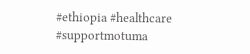#ethiopia #healthcare #supportmotuma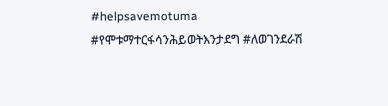#helpsavemotuma #የሞቱማተርፋሳንሕይወትእንታደግ #ለወገንደራሽ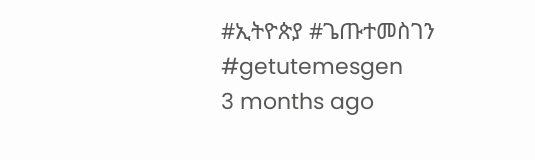#ኢትዮጵያ #ጌጡተመስገን #getutemesgen
3 months ago